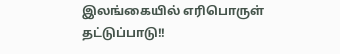இலங்கையில் எரிபொருள் தட்டுப்பாடு!!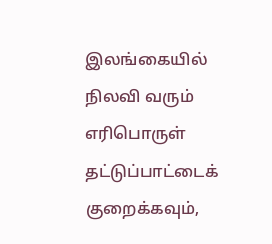இலங்கையில் நிலவி வரும் எரிபொருள் தட்டுப்பாட்டைக் குறைக்கவும்,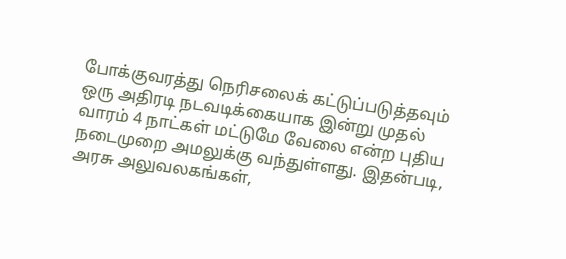போக்குவரத்து நெரிசலைக் கட்டுப்படுத்தவும் ஒரு அதிரடி நடவடிக்கையாக இன்று முதல் வாரம் 4 நாட்கள் மட்டுமே வேலை என்ற புதிய நடைமுறை அமலுக்கு வந்துள்ளது. இதன்படி, அரசு அலுவலகங்கள்,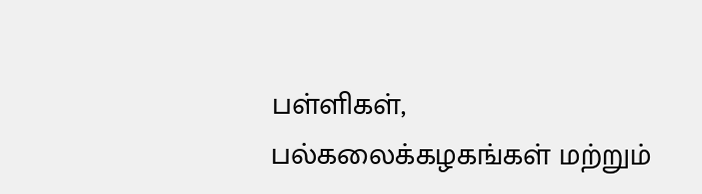பள்ளிகள், பல்கலைக்கழகங்கள் மற்றும்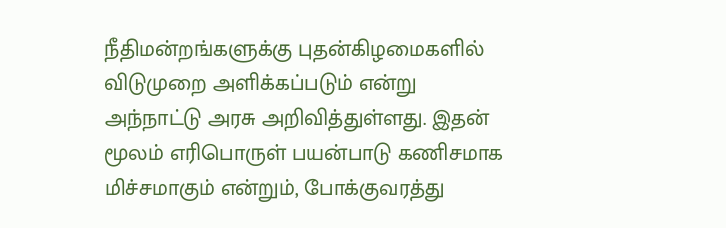நீதிமன்றங்களுக்கு புதன்கிழமைகளில் விடுமுறை அளிக்கப்படும் என்று அந்நாட்டு அரசு அறிவித்துள்ளது. இதன் மூலம் எரிபொருள் பயன்பாடு கணிசமாக மிச்சமாகும் என்றும், போக்குவரத்து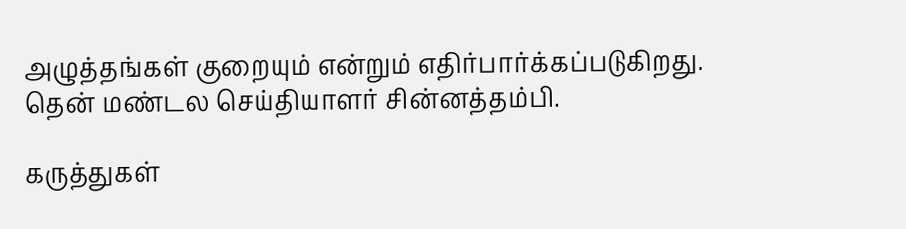அழுத்தங்கள் குறையும் என்றும் எதிர்பார்க்கப்படுகிறது.
தென் மண்டல செய்தியாளர் சின்னத்தம்பி.

கருத்துகள்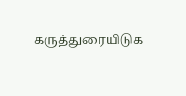கருத்துரையிடுக